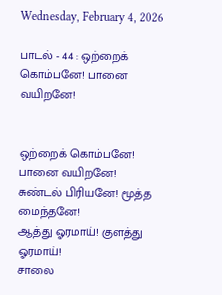Wednesday, February 4, 2026

பாடல் - 44 : ஒற்றைக் கொம்பனே! பானை வயிறனே!


ஒற்றைக் கொம்பனே! பானை வயிறனே!
சுண்டல் பிரியனே! மூத்த மைந்தனே!
ஆத்து ஓரமாய்! குளத்து ஓரமாய்!
சாலை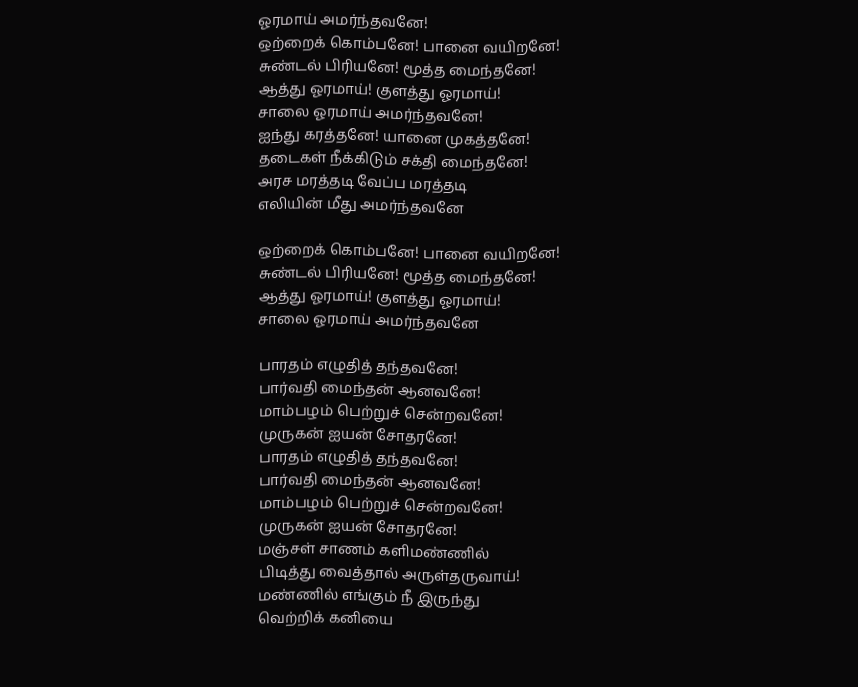ஓரமாய் அமர்ந்தவனே!
ஒற்றைக் கொம்பனே! பானை வயிறனே!
சுண்டல் பிரியனே! மூத்த மைந்தனே!
ஆத்து ஓரமாய்! குளத்து ஓரமாய்!
சாலை ஓரமாய் அமர்ந்தவனே!
ஐந்து கரத்தனே! யானை முகத்தனே!
தடைகள் நீக்கிடும் சக்தி மைந்தனே!
அரச மரத்தடி வேப்ப மரத்தடி
எலியின் மீது அமர்ந்தவனே

ஒற்றைக் கொம்பனே! பானை வயிறனே!
சுண்டல் பிரியனே! மூத்த மைந்தனே!
ஆத்து ஓரமாய்! குளத்து ஓரமாய்!
சாலை ஓரமாய் அமர்ந்தவனே

பாரதம் எழுதித் தந்தவனே!
பார்வதி மைந்தன் ஆனவனே!
மாம்பழம் பெற்றுச் சென்றவனே!
முருகன் ஐயன் சோதரனே!
பாரதம் எழுதித் தந்தவனே!
பார்வதி மைந்தன் ஆனவனே!
மாம்பழம் பெற்றுச் சென்றவனே!
முருகன் ஐயன் சோதரனே!
மஞ்சள் சாணம் களிமண்ணில்
பிடித்து வைத்தால் அருள்தருவாய்!
மண்ணில் எங்கும் நீ இருந்து
வெற்றிக் கனியை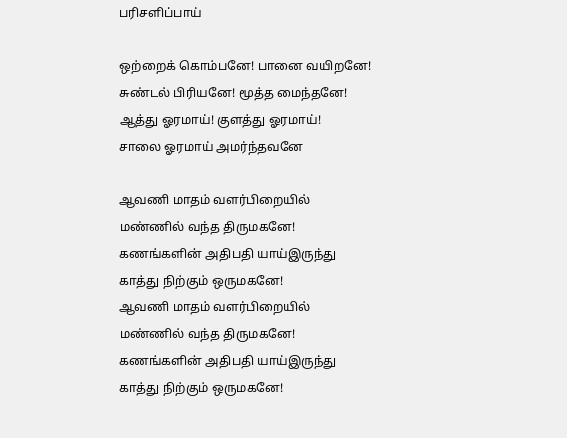பரிசளிப்பாய்

ஒற்றைக் கொம்பனே! பானை வயிறனே!
சுண்டல் பிரியனே! மூத்த மைந்தனே!
ஆத்து ஓரமாய்! குளத்து ஓரமாய்!
சாலை ஓரமாய் அமர்ந்தவனே

ஆவணி மாதம் வளர்பிறையில்
மண்ணில் வந்த திருமகனே!
கணங்களின் அதிபதி யாய்இருந்து
காத்து நிற்கும் ஒருமகனே!
ஆவணி மாதம் வளர்பிறையில்
மண்ணில் வந்த திருமகனே!
கணங்களின் அதிபதி யாய்இருந்து
காத்து நிற்கும் ஒருமகனே!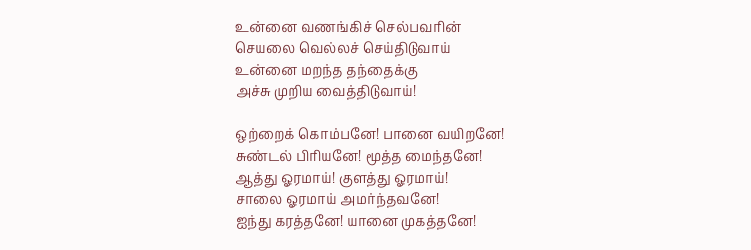உன்னை வணங்கிச் செல்பவரின்
செயலை வெல்லச் செய்திடுவாய்
உன்னை மறந்த தந்தைக்கு
அச்சு முறிய வைத்திடுவாய்!

ஒற்றைக் கொம்பனே! பானை வயிறனே!
சுண்டல் பிரியனே! மூத்த மைந்தனே!
ஆத்து ஓரமாய்! குளத்து ஓரமாய்!
சாலை ஓரமாய் அமர்ந்தவனே!
ஐந்து கரத்தனே! யானை முகத்தனே!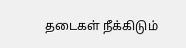தடைகள் நீக்கிடும்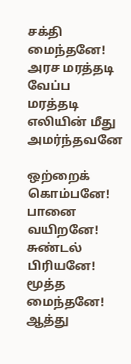சக்தி மைந்தனே!
அரச மரத்தடி வேப்ப மரத்தடி
எலியின் மீது அமர்ந்தவனே

ஒற்றைக் கொம்பனே! பானை வயிறனே!
சுண்டல் பிரியனே! மூத்த மைந்தனே!
ஆத்து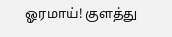ஓரமாய்! குளத்து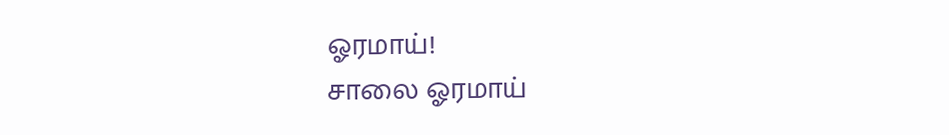ஓரமாய்!
சாலை ஓரமாய்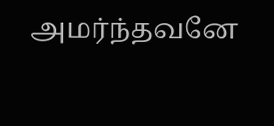அமர்ந்தவனே